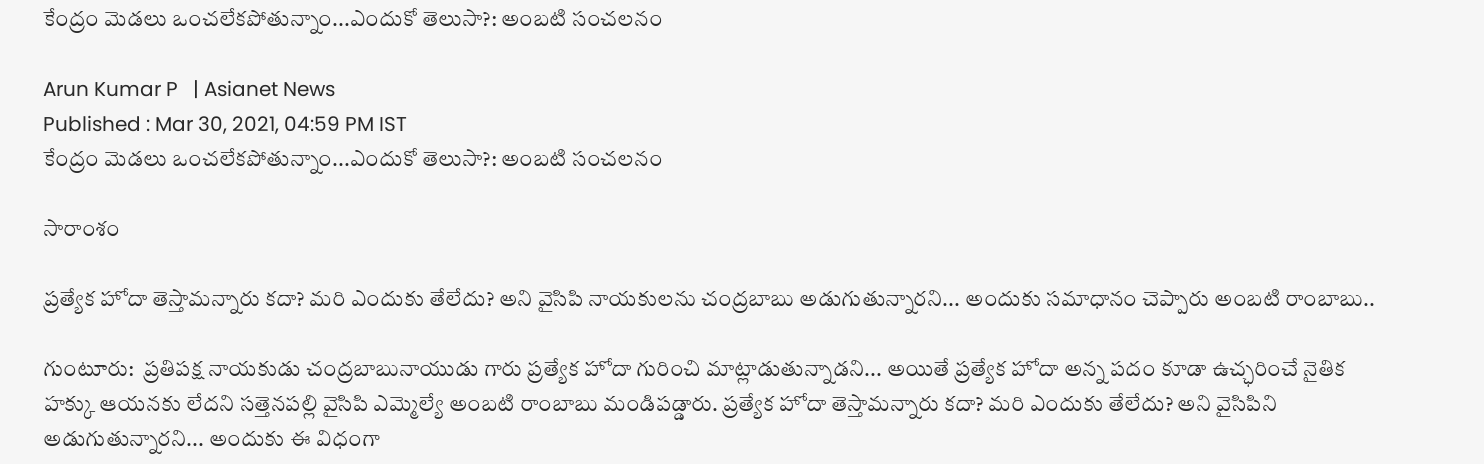కేంద్రం మెడలు ఒంచలేకపోతున్నాం...ఎందుకో తెలుసా?: అంబటి సంచలనం

Arun Kumar P   | Asianet News
Published : Mar 30, 2021, 04:59 PM IST
కేంద్రం మెడలు ఒంచలేకపోతున్నాం...ఎందుకో తెలుసా?: అంబటి సంచలనం

సారాంశం

ప్రత్యేక హోదా తెస్తామన్నారు కదా? మరి ఎందుకు తేలేదు? అని వైసిపి నాయకులను చంద్రబాబు అడుగుతున్నారని... అందుకు సమాధానం చెప్పారు అంబటి రాంబాబు..

గుంటూరు:  ప్రతిపక్ష నాయకుడు చంద్రబాబునాయుడు గారు ప్రత్యేక హోదా గురించి మాట్లాడుతున్నాడని... అయితే ప్రత్యేక హోదా అన్న పదం కూడా ఉచ్ఛరించే నైతిక హక్కు ఆయనకు లేదని సత్తెనపల్లి వైసిపి ఎమ్మెల్యే అంబటి రాంబాబు మండిపడ్డారు. ప్రత్యేక హోదా తెస్తామన్నారు కదా? మరి ఎందుకు తేలేదు? అని వైసిపిని అడుగుతున్నారని... అందుకు ఈ విధంగా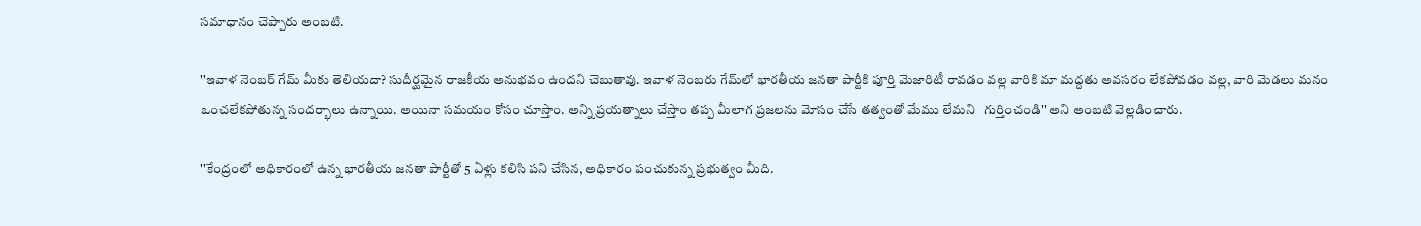సమాధానం చెప్పారు అంబటి.

''ఇవాళ నెంబర్ గేమ్‌ మీకు తెలియదా? సుదీర్ఘమైన రాజకీయ అనుభవం ఉందని చెబుతావు. ఇవాళ నెంబరు గేమ్‌లో భారతీయ జనతా పార్టీకి పూర్తి మెజారిటీ రావడం వల్ల వారికి మా మద్దతు అవసరం లేకపోవడం వల్ల, వారి మెడలు మనం ఒంచలేకపోతున్న సందర్భాలు ఉన్నాయి. అయినా సమయం కోసం చూస్తాం. అన్ని ప్రయత్నాలు చేస్తాం తప్ప మీలాగ ప్రజలను మోసం చేసే తత్వంతో మేము లేమని   గుర్తించండి'' అని అంబటి వెల్లడించారు.

''కేంద్రంలో అధికారంలో ఉన్న భారతీయ జనతా పార్టీతో 5 ఏళ్లు కలిసి పని చేసిన, అధికారం పంచుకున్న ప్రభుత్వం మీది.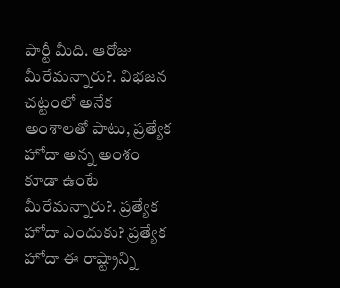పార్టీ మీది. ఆరోజు మీరేమన్నారు?. విభజన చట్టంలో అనేక అంశాలతో పాటు, ప్రత్యేక హోదా అన్న అంశం కూడా ఉంటే మీరేమన్నారు?. ప్రత్యేక హోదా ఎందుకు? ప్రత్యేక హోదా ఈ రాష్ట్రాన్ని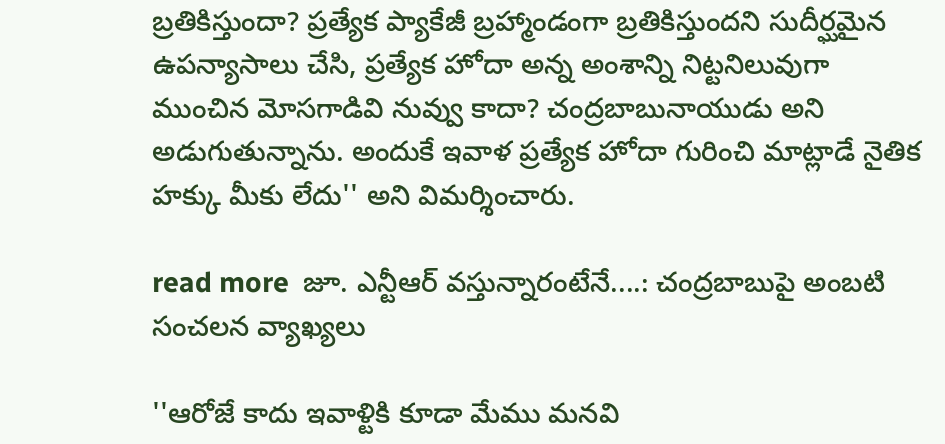బ్రతికిస్తుందా? ప్రత్యేక ప్యాకేజీ బ్రహ్మాండంగా బ్రతికిస్తుందని సుదీర్ఘమైన ఉపన్యాసాలు చేసి, ప్రత్యేక హోదా అన్న అంశాన్ని నిట్టనిలువుగా ముంచిన మోసగాడివి నువ్వు కాదా? చంద్రబాబునాయుడు అని అడుగుతున్నాను. అందుకే ఇవాళ ప్రత్యేక హోదా గురించి మాట్లాడే నైతిక హక్కు మీకు లేదు'' అని విమర్శించారు.

read more  జూ. ఎన్టీఆర్ వస్తున్నారంటేనే....: చంద్రబాబుపై అంబటి సంచలన వ్యాఖ్యలు

''ఆరోజే కాదు ఇవాళ్టికి కూడా మేము మనవి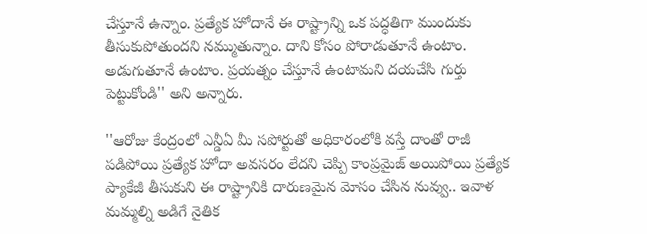చేస్తూనే ఉన్నాం. ప్రత్యేక హోదానే ఈ రాష్ట్రాన్ని ఒక పద్ధతిగా ముందుకు తీసుకుపోతుందని నమ్ముతున్నాం. దాని కోసం పోరాడుతూనే ఉంటాం. అడుగుతూనే ఉంటాం. ప్రయత్నం చేస్తూనే ఉంటామని దయచేసి గుర్తు పెట్టుకోండి'' అని అన్నారు.

''ఆరోజు కేంద్రంలో ఎన్డీఏ మీ సపోర్టుతో అధికారంలోకి వస్తే దాంతో రాజీ పడిపోయి ప్రత్యేక హోదా అవసరం లేదని చెప్పి కాంప్రమైజ్‌ అయిపోయి ప్రత్యేక ప్యాకేజీ తీసుకుని ఈ రాష్ట్రానికి దారుణమైన మోసం చేసిన నువ్వు.. ఇవాళ మమ్మల్ని అడిగే నైతిక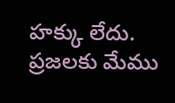హక్కు లేదు. ప్రజలకు మేము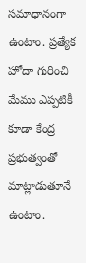సమాధానంగా ఉంటాం. ప్రత్యేక హోదా గురించి మేము ఎప్పటికీ కూడా కేంద్ర ప్రభుత్వంతో మాట్లాడుతూనే ఉంటాం.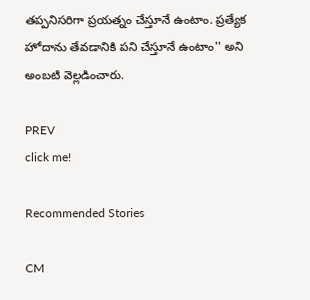తప్పనిసరిగా ప్రయత్నం చేస్తూనే ఉంటాం. ప్రత్యేక హోదాను తేవడానికి పని చేస్తూనే ఉంటాం'' అని అంబటి వెల్లడించారు.

PREV
click me!

Recommended Stories

CM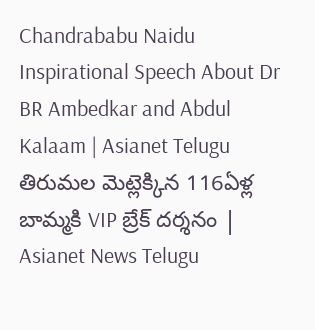Chandrababu Naidu Inspirational Speech About Dr BR Ambedkar and Abdul Kalaam | Asianet Telugu
తిరుమల మెట్లెక్కిన 116ఏళ్ల బామ్మకి VIP బ్రేక్ దర్శనం | Asianet News Telugu